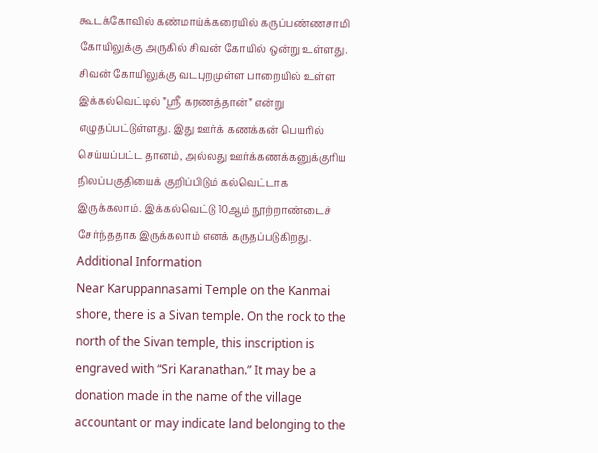கூடக்கோவில் கண்மாய்க்கரையில் கருப்பண்ணசாமி கோயிலுக்கு அருகில் சிவன் கோயில் ஒன்று உள்ளது. சிவன் கோயிலுக்கு வடபுறமுள்ள பாறையில் உள்ள இக்கல்வெட்டில் ”ஸ்ரீ கரணத்தான்” என்று எழுதப்பட்டுள்ளது. இது ஊர்க் கணக்கன் பெயரில் செய்யப்பட்ட தானம், அல்லது ஊர்க்கணக்கனுக்குரிய நிலப்பகுதியைக் குறிப்பிடும் கல்வெட்டாக இருக்கலாம். இக்கல்வெட்டு 10ஆம் நூற்றாண்டைச் சேர்ந்ததாக இருக்கலாம் எனக் கருதப்படுகிறது.
Additional Information
Near Karuppannasami Temple on the Kanmai shore, there is a Sivan temple. On the rock to the north of the Sivan temple, this inscription is engraved with “Sri Karanathan.” It may be a donation made in the name of the village accountant or may indicate land belonging to the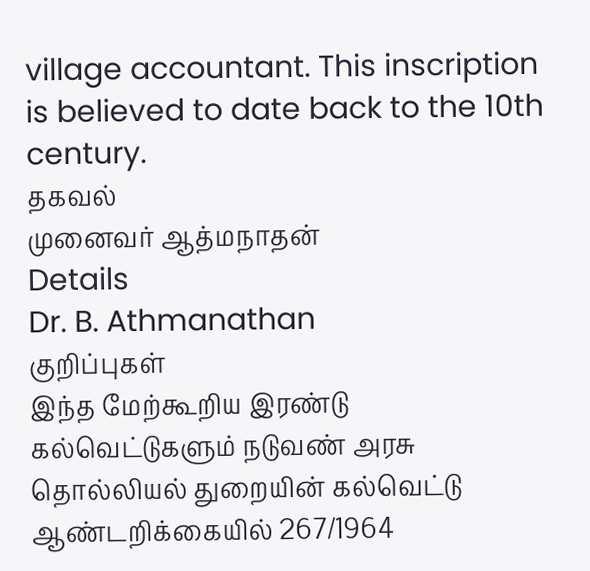village accountant. This inscription is believed to date back to the 10th century.
தகவல்
முனைவர் ஆத்மநாதன்
Details
Dr. B. Athmanathan
குறிப்புகள்
இந்த மேற்கூறிய இரண்டு கல்வெட்டுகளும் நடுவண் அரசு தொல்லியல் துறையின் கல்வெட்டு ஆண்டறிக்கையில் 267/1964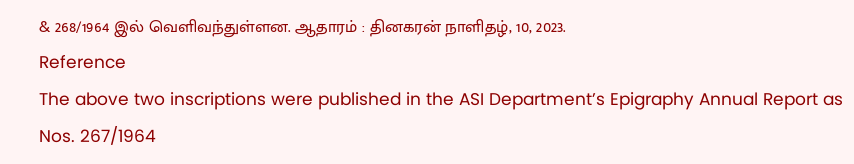& 268/1964 இல் வெளிவந்துள்ளன. ஆதாரம் : தினகரன் நாளிதழ், 10, 2023.
Reference
The above two inscriptions were published in the ASI Department’s Epigraphy Annual Report as Nos. 267/1964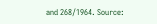and 268/1964. Source: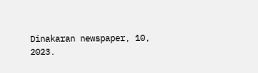Dinakaran newspaper, 10, 2023.